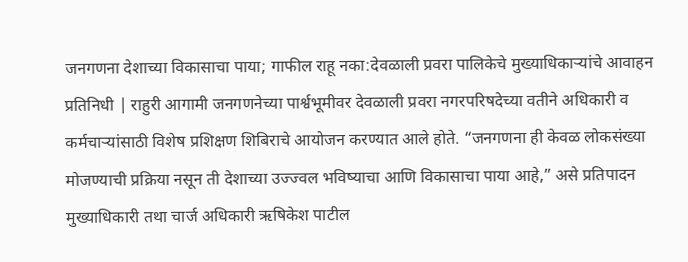जनगणना देशाच्या विकासाचा पाया; गाफील राहू नका:देवळाली प्रवरा पालिकेचे मुख्याधिकाऱ्यांचे आवाहन
प्रतिनिधी | राहुरी आगामी जनगणनेच्या पार्श्वभूमीवर देवळाली प्रवरा नगरपरिषदेच्या वतीने अधिकारी व कर्मचाऱ्यांसाठी विशेष प्रशिक्षण शिबिराचे आयोजन करण्यात आले होते. “जनगणना ही केवळ लोकसंख्या मोजण्याची प्रक्रिया नसून ती देशाच्या उज्ज्वल भविष्याचा आणि विकासाचा पाया आहे,” असे प्रतिपादन मुख्याधिकारी तथा चार्ज अधिकारी ऋषिकेश पाटील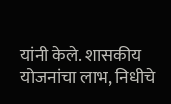यांनी केले. शासकीय योजनांचा लाभ, निधीचे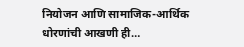नियोजन आणि सामाजिक-आर्थिक धोरणांची आखणी ही…